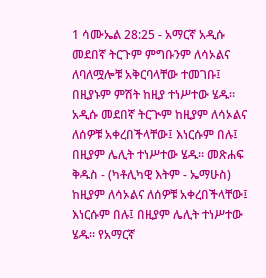1 ሳሙኤል 28:25 - አማርኛ አዲሱ መደበኛ ትርጉም ምግቡንም ለሳኦልና ለባለሟሎቹ አቅርባላቸው ተመገቡ፤ በዚያኑም ምሽት ከዚያ ተነሥተው ሄዱ። አዲሱ መደበኛ ትርጒም ከዚያም ለሳኦልና ለሰዎቹ አቀረበችላቸው፤ እነርሱም በሉ፤ በዚያም ሌሊት ተነሥተው ሄዱ። መጽሐፍ ቅዱስ - (ካቶሊካዊ እትም - ኤማሁስ) ከዚያም ለሳኦልና ለሰዎቹ አቀረበችላቸው፤ እነርሱም በሉ፤ በዚያም ሌሊት ተነሥተው ሄዱ። የአማርኛ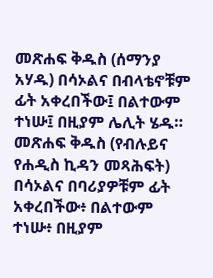መጽሐፍ ቅዱስ (ሰማንያ አሃዱ) በሳኦልና በብላቴኖቹም ፊት አቀረበችው፤ በልተውም ተነሡ፤ በዚያም ሌሊት ሄዱ። መጽሐፍ ቅዱስ (የብሉይና የሐዲስ ኪዳን መጻሕፍት) በሳኦልና በባሪያዎቹም ፊት አቀረበችው፥ በልተውም ተነሡ፥ በዚያም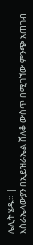ሌሊት ሄዱ። |
እስራኤላውያን በኢይዝራኤል ሸለቆ ውስጥ በሚገኘው ምንጭ አጠገብ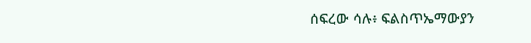ሰፍረው ሳሉ፥ ፍልስጥኤማውያን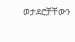ወታደሮቻቸውን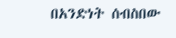በአንድነት ሰብስበው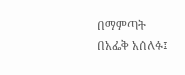በማምጣት በአፌቅ አሰለፉ፤